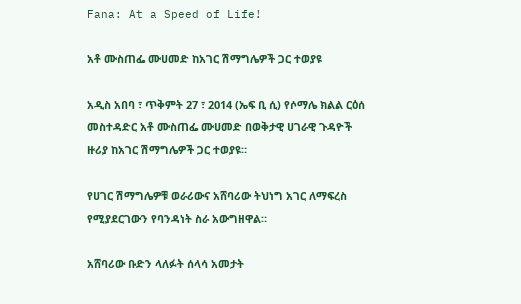Fana: At a Speed of Life!

አቶ ሙስጠፌ ሙሀመድ ከአገር ሽማግሌዎች ጋር ተወያዩ

አዲስ አበባ ፣ ጥቅምት 27 ፣ 2014 (ኤፍ ቢ ሲ) የሶማሌ ክልል ርዕሰ መስተዳድር አቶ ሙስጠፌ ሙሀመድ በወቅታዊ ሀገራዊ ጉዳዮች ዙሪያ ከአገር ሽማግሌዎች ጋር ተወያዩ።

የሀገር ሽማግሌዎቹ ወራሪውና አሸባሪው ትህነግ አገር ለማፍረስ የሚያደርገውን የባንዳነት ስራ አውግዘዋል።

አሸባሪው ቡድን ላለፉት ሰላሳ አመታት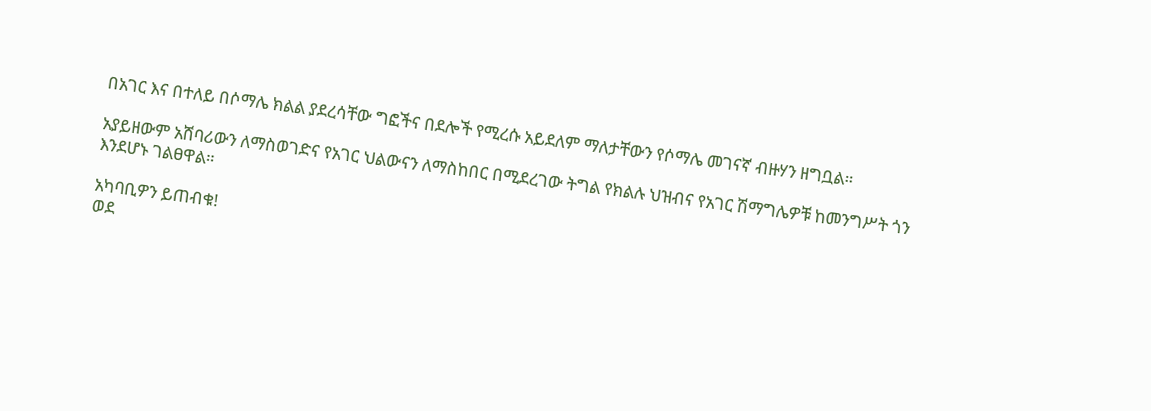በአገር እና በተለይ በሶማሌ ክልል ያደረሳቸው ግፎችና በደሎች የሚረሱ አይደለም ማለታቸውን የሶማሌ መገናኛ ብዙሃን ዘግቧል።

አያይዘውም አሸባሪውን ለማስወገድና የአገር ህልውናን ለማስከበር በሚደረገው ትግል የክልሉ ህዝብና የአገር ሽማግሌዎቹ ከመንግሥት ጎን እንደሆኑ ገልፀዋል።

አካባቢዎን ይጠብቁ!
ወደ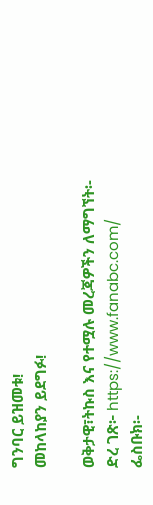ግንባር ይዝመቱ!
መከላከያን ይደግፉ!

ወቅታዊ፣ትኩስ እና የተሟሉ መረጃዎችን ለማግኘት፡-
ድረ ገጽ፦ https://www.fanabc.com/
ፌስቡክ፡-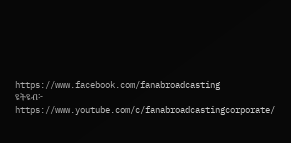https://www.facebook.com/fanabroadcasting
ዩትዩብ፦ https://www.youtube.com/c/fanabroadcastingcorporate/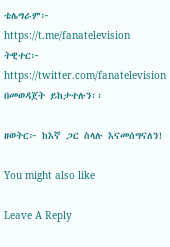ቴሌግራም፦ https://t.me/fanatelevision
ትዊተር፦ https://twitter.com/fanatelevision በመወዳጀት ይከታተሉን፡፡

ዘወትር፦ ከእኛ ጋር ስላሉ እናመሰግናለን!

You might also like

Leave A Reply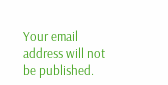Your email address will not be published.